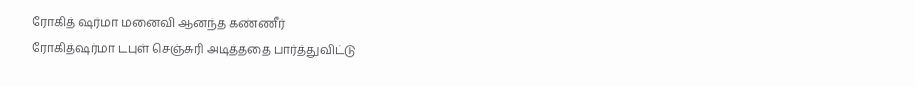ரோகித் ஷர்மா மனைவி ஆனந்த கண்ணீர்
ரோகித்ஷர்மா டபுள் செஞ்சுரி அடித்ததை பார்த்துவிட்டு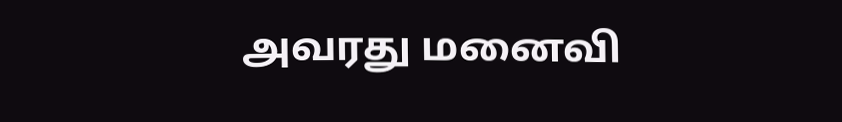அவரது மனைவி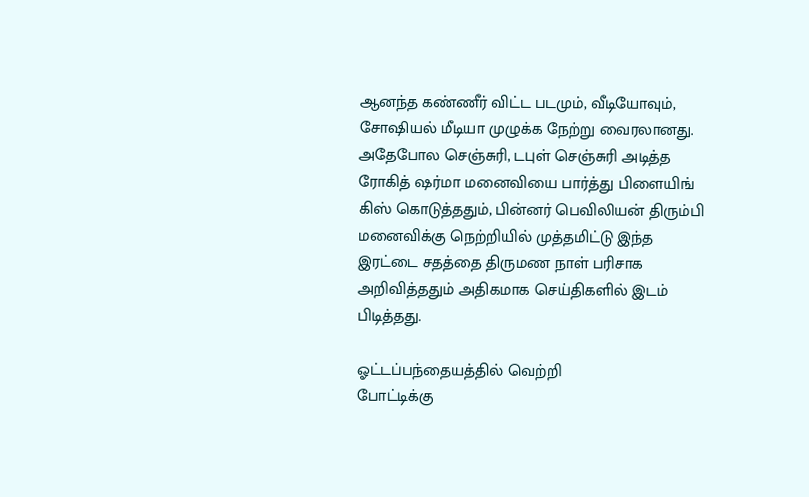ஆனந்த கண்ணீர் விட்ட படமும், வீடியோவும், சோஷியல் மீடியா முழுக்க நேற்று வைரலானது. அதேபோல செஞ்சுரி, டபுள் செஞ்சுரி அடித்த ரோகித் ஷர்மா மனைவியை பார்த்து பிளையிங் கிஸ் கொடுத்ததும், பின்னர் பெவிலியன் திரும்பி மனைவிக்கு நெற்றியில் முத்தமிட்டு இந்த இரட்டை சதத்தை திருமண நாள் பரிசாக அறிவித்ததும் அதிகமாக செய்திகளில் இடம் பிடித்தது.

ஓட்டப்பந்தையத்தில் வெற்றி
போட்டிக்கு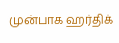முன்பாக ஹர்திக்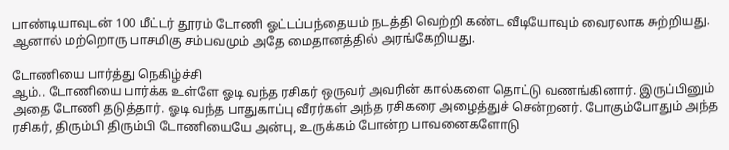பாண்டியாவுடன் 100 மீட்டர் தூரம் டோணி ஓட்டப்பந்தையம் நடத்தி வெற்றி கண்ட வீடியோவும் வைரலாக சுற்றியது. ஆனால் மற்றொரு பாசமிகு சம்பவமும் அதே மைதானத்தில் அரங்கேறியது.

டோணியை பார்த்து நெகிழ்ச்சி
ஆம்.. டோணியை பார்க்க உள்ளே ஓடி வந்த ரசிகர் ஒருவர் அவரின் கால்களை தொட்டு வணங்கினார். இருப்பினும் அதை டோணி தடுத்தார். ஓடி வந்த பாதுகாப்பு வீரர்கள் அந்த ரசிகரை அழைத்துச் சென்றனர். போகும்போதும் அந்த ரசிகர், திரும்பி திரும்பி டோணியையே அன்பு, உருக்கம் போன்ற பாவனைகளோடு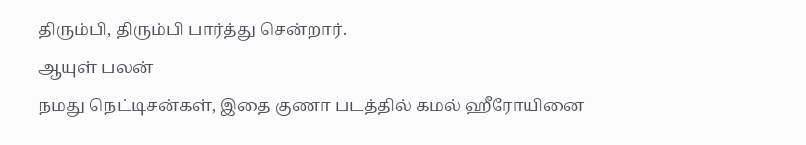திரும்பி, திரும்பி பார்த்து சென்றார்.
ஆயுள் பலன்
நமது நெட்டிசன்கள், இதை குணா படத்தில் கமல் ஹீரோயினை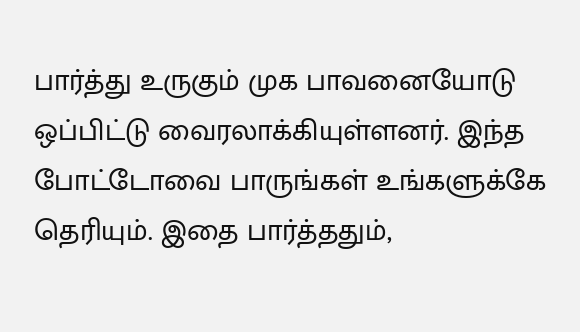பார்த்து உருகும் முக பாவனையோடு ஒப்பிட்டு வைரலாக்கியுள்ளனர். இந்த போட்டோவை பாருங்கள் உங்களுக்கே தெரியும். இதை பார்த்ததும்,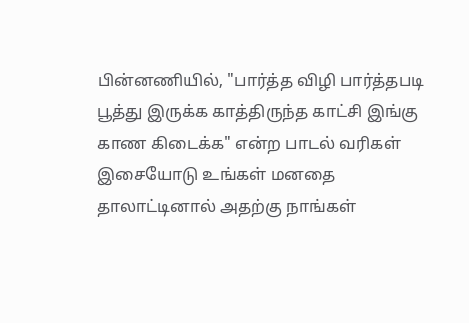பின்னணியில், "பார்த்த விழி பார்த்தபடி பூத்து இருக்க காத்திருந்த காட்சி இங்கு காண கிடைக்க" என்ற பாடல் வரிகள் இசையோடு உங்கள் மனதை தாலாட்டினால் அதற்கு நாங்கள்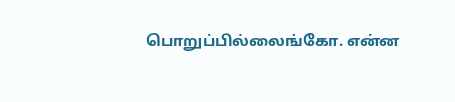பொறுப்பில்லைங்கோ. என்ன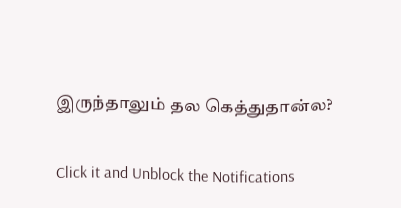இருந்தாலும் தல கெத்துதான்ல?


Click it and Unblock the Notifications